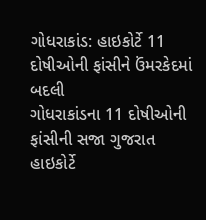ગોધરાકાંડ: હાઇકોર્ટે 11 દોષીઓની ફાંસીને ઉંમરકેદમાં બદલી
ગોધરાકાંડના 11 દોષીઓની ફાંસીની સજા ગુજરાત હાઇકોર્ટે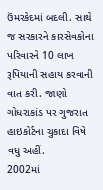ઉંમરકેદમાં બદલી. સાથે જ સરકારને કારસેવકોના પરિવારને 10 લાખ રૂપિયાની સહાય કરવાની વાત કરી. જાણો ગોધરાકાંડ પર ગુજરાત હાઇકોર્ટના ચુકાદા વિષે વધુ અહીં.
2002માં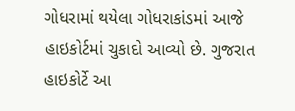ગોધરામાં થયેલા ગોધરાકાંડમાં આજે હાઇકોર્ટમાં ચુકાદો આવ્યો છે. ગુજરાત હાઇકોર્ટે આ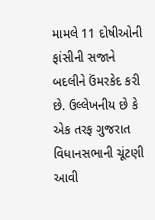મામલે 11 દોષીઓની ફાંસીની સજાને બદલીને ઉંમરકેદ કરી છે. ઉલ્લેખનીય છે કે એક તરફ ગુજરાત વિધાનસભાની ચૂંટણી આવી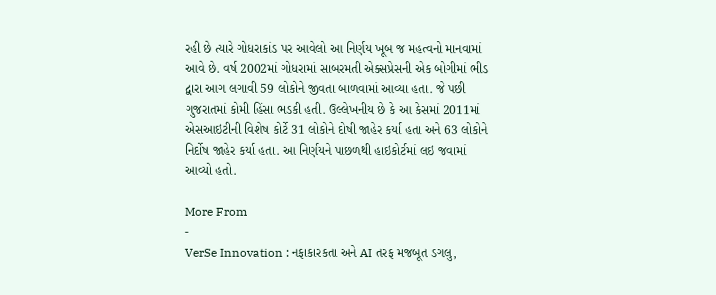રહી છે ત્યારે ગોધરાકાંડ પર આવેલો આ નિર્ણય ખૂબ જ મહત્વનો માનવામાં આવે છે. વર્ષ 2002માં ગોધરામાં સાબરમતી એક્સપ્રેસની એક બોગીમાં ભીડ દ્વારા આગ લગાવી 59 લોકોને જીવતા બાળવામાં આવ્યા હતા. જે પછી ગુજરાતમાં કોમી હિંસા ભડકી હતી. ઉલ્લેખનીય છે કે આ કેસમાં 2011માં એસઆઇટીની વિશેષ કોર્ટે 31 લોકોને દોષી જાહેર કર્યા હતા અને 63 લોકોને નિર્દોષ જાહેર કર્યા હતા. આ નિર્ણયને પાછળથી હાઇકોર્ટમાં લઇ જવામાં આવ્યો હતો.

More From
-
VerSe Innovation : નફાકારકતા અને AI તરફ મજબૂત ડગલુ,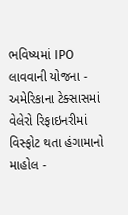ભવિષ્યમાં IPO લાવવાની યોજના -
અમેરિકાના ટેક્સાસમાં વેલેરો રિફાઇનરીમાં વિસ્ફોટ થતા હંગામાનો માહોલ -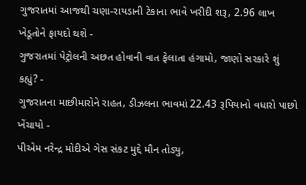ગુજરાતમાં આજથી ચણા-રાયડાની ટેકાના ભાવે ખરીદી શરૂ, 2.96 લાખ ખેડૂતોને ફાયદો થશે -
ગુજરાતમાં પેટ્રોલની અછત હોવાની વાત ફેલાતા હંગામો, જાણો સરકારે શું કહ્યું? -
ગુજરાતના માછીમારોને રાહત, ડીઝલના ભાવમાં 22.43 રૂપિયાનો વધારો પાછો ખેંચાયો -
પીએમ નરેન્દ્ર મોદીએ ગેસ સંકટ મુદ્દે મૌન તોડ્યુ,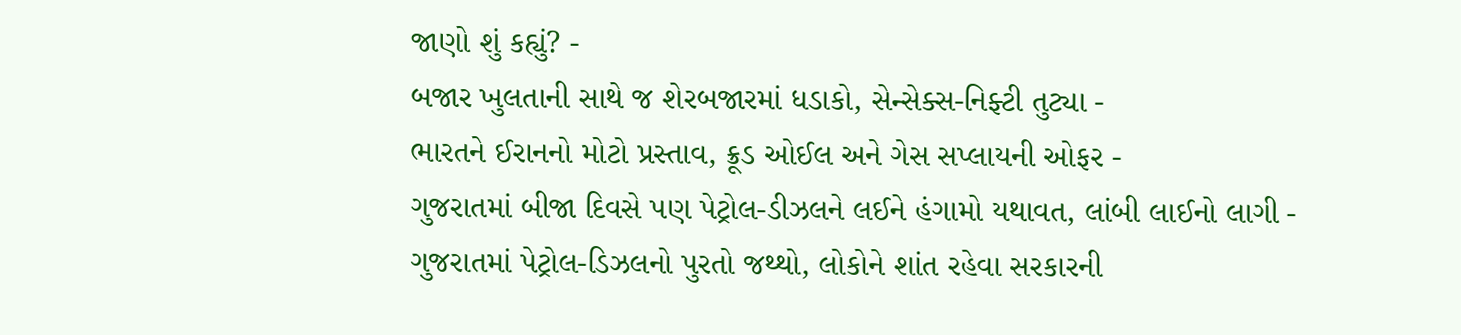જાણો શું કહ્યું? -
બજાર ખુલતાની સાથે જ શેરબજારમાં ધડાકો, સેન્સેક્સ-નિફ્ટી તુટ્યા -
ભારતને ઈરાનનો મોટો પ્રસ્તાવ, ક્રૂડ ઓઈલ અને ગેસ સપ્લાયની ઓફર -
ગુજરાતમાં બીજા દિવસે પણ પેટ્રોલ-ડીઝલને લઈને હંગામો યથાવત, લાંબી લાઈનો લાગી -
ગુજરાતમાં પેટ્રોલ-ડિઝલનો પુરતો જથ્થો, લોકોને શાંત રહેવા સરકારની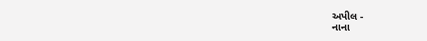અપીલ -
નાના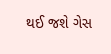થઈ જશે ગેસ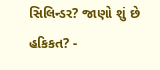સિલિન્ડર? જાણો શું છે હકિકત? -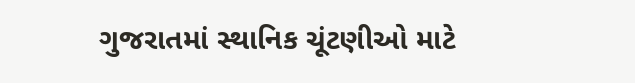ગુજરાતમાં સ્થાનિક ચૂંટણીઓ માટે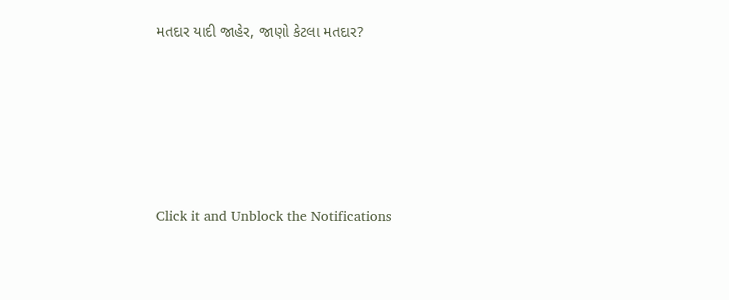મતદાર યાદી જાહેર, જાણો કેટલા મતદાર?






Click it and Unblock the Notifications